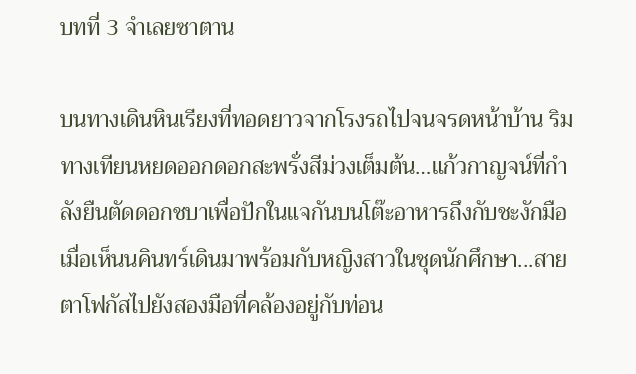บทที่ 3 จำเลยซาตาน

บนทางเดินหินเรียงที่ทอดยาวจากโรงรถไปจนจรดหน้าบ้าน ริมทางเทียนหยดออกดอกสะพรั่งสีม่วงเต็มต้น…แก้วกาญจน์ที่กำลังยืนตัดดอกชบาเพื่อปักในแจกันบนโต๊ะอาหารถึงกับชะงักมือ เมื่อเห็นนคินทร์เดินมาพร้อมกับหญิงสาวในชุดนักศึกษา...สายตาโฟกัสไปยังสองมือที่คล้องอยู่กับท่อน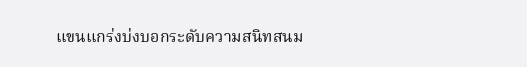แขนแกร่งบ่งบอกระดับความสนิทสนม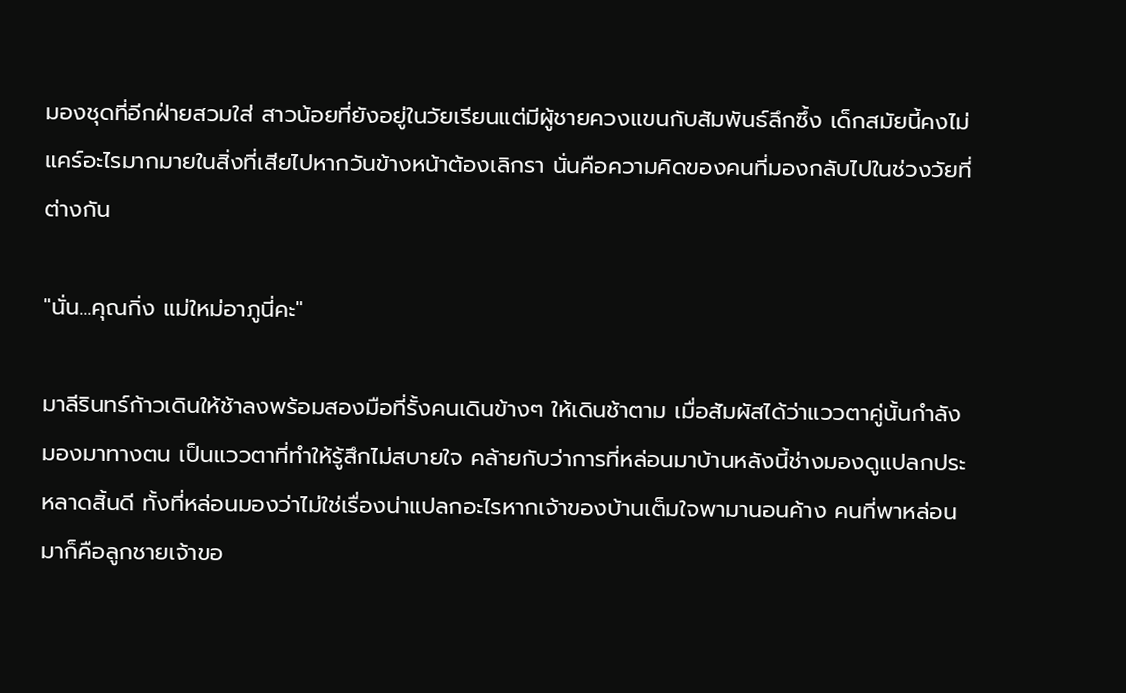มองชุดที่อีกฝ่ายสวมใส่ สาวน้อยที่ยังอยู่ในวัยเรียนแต่มีผู้ชายควงแขนกับสัมพันธ์ลึกซึ้ง เด็กสมัยนี้คงไม่แคร์อะไรมากมายในสิ่งที่เสียไปหากวันข้างหน้าต้องเลิกรา นั่นคือความคิดของคนที่มองกลับไปในช่วงวัยที่ต่างกัน

"นั่น...คุณกิ่ง แม่ใหม่อาภูนี่คะ"

มาลีรินทร์ก้าวเดินให้ช้าลงพร้อมสองมือที่รั้งคนเดินข้างๆ ให้เดินช้าตาม เมื่อสัมผัสได้ว่าแววตาคู่นั้นกำลังมองมาทางตน เป็นแววตาที่ทำให้รู้สึกไม่สบายใจ คล้ายกับว่าการที่หล่อนมาบ้านหลังนี้ช่างมองดูแปลกประหลาดสิ้นดี ทั้งที่หล่อนมองว่าไม่ใช่เรื่องน่าแปลกอะไรหากเจ้าของบ้านเต็มใจพามานอนค้าง คนที่พาหล่อนมาก็คือลูกชายเจ้าขอ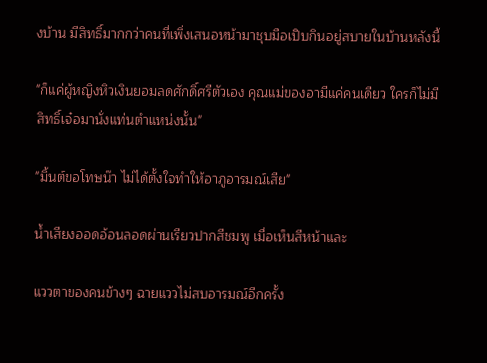งบ้าน มีสิทธิ์มากกว่าคนที่เพิ่งเสนอหน้ามาชุบมือเปิบกินอยู่สบายในบ้านหลังนี้

"ก็แค่ผู้หญิงหิวเงินยอมลดศักดิ์ศรีตัวเอง คุณแม่ของอามีแค่คนเดียว ใครก็ไม่มีสิทธิ์เจ๋อมานั่งแท่นตำแหน่งนั้น"

"มิ้นต์ขอโทษน๊า ไม่ได้ตั้งใจทำให้อาภูอารมณ์เสีย"

น้ำเสียงออดอ้อนลอดผ่านเรียวปากสีชมพู เมื่อเห็นสีหน้าและ

แววตาของคนข้างๆ ฉายแววไม่สบอารมณ์อีกครั้ง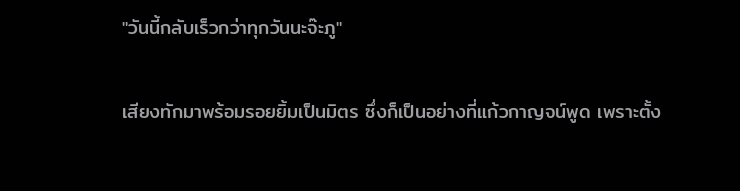"วันนี้กลับเร็วกว่าทุกวันนะจ๊ะภู"

เสียงทักมาพร้อมรอยยิ้มเป็นมิตร ซึ่งก็เป็นอย่างที่แก้วกาญจน์พูด เพราะตั้ง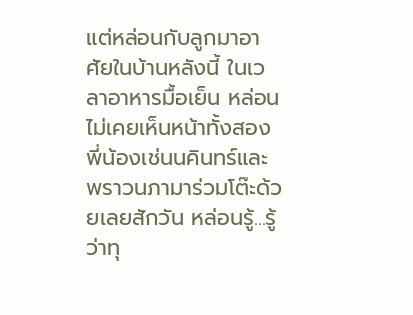แต่หล่อนกับลูกมาอาศัยในบ้านหลังนี้ ในเวลาอาหารมื้อเย็น หล่อนไม่เคยเห็นหน้าทั้งสองพี่น้องเช่นนคินทร์และพราวนภามาร่วมโต๊ะด้วยเลยสักวัน หล่อนรู้...รู้ว่าทุ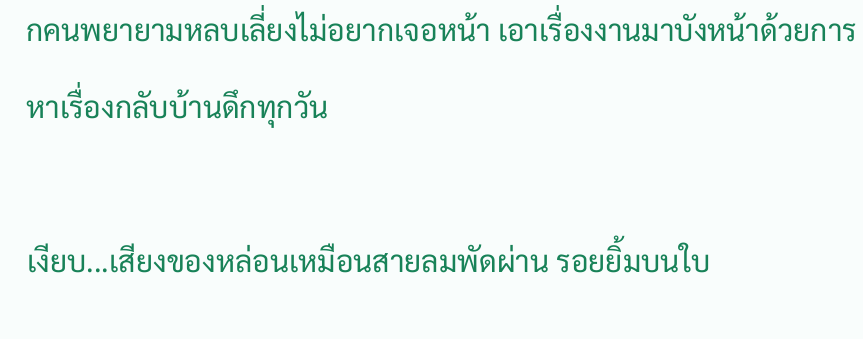กคนพยายามหลบเลี่ยงไม่อยากเจอหน้า เอาเรื่องงานมาบังหน้าด้วยการหาเรื่องกลับบ้านดึกทุกวัน

เงียบ...เสียงของหล่อนเหมือนสายลมพัดผ่าน รอยยิ้มบนใบ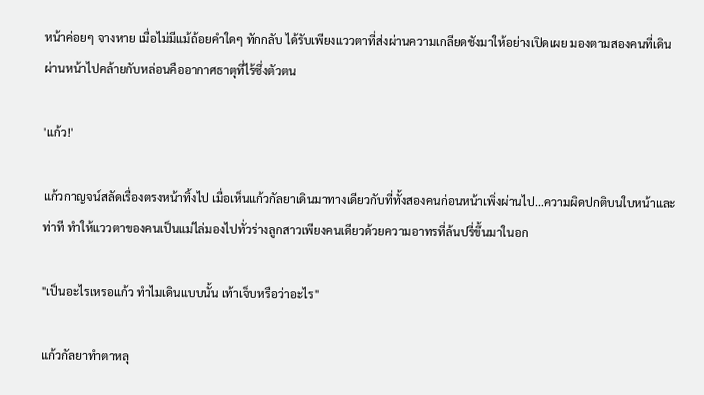หน้าค่อยๆ จางหาย เมื่อไม่มีแม้ถ้อยคำใดๆ ทักกลับ ได้รับเพียงแววตาที่ส่งผ่านความเกลียดชังมาให้อย่างเปิดเผย มองตามสองคนที่เดินผ่านหน้าไปคล้ายกับหล่อนคืออากาศธาตุที่ไร้ซึ่งตัวตน

'แก้ว!'

แก้วกาญจน์สลัดเรื่องตรงหน้าทิ้งไป เมื่อเห็นแก้วกัลยาเดินมาทางเดียวกับที่ทั้งสองคนก่อนหน้าเพิ่งผ่านไป...ความผิดปกติบนใบหน้าและท่าที ทำให้แววตาของคนเป็นแม่ไล่มองไปทั่วร่างลูกสาวเพียงคนเดียวด้วยความอาทรที่ล้นปรี่ขึ้นมาในอก

"เป็นอะไรเหรอแก้ว ทำไมเดินแบบนั้น เท้าเจ็บหรือว่าอะไร"

แก้วกัลยาทำตาหลุ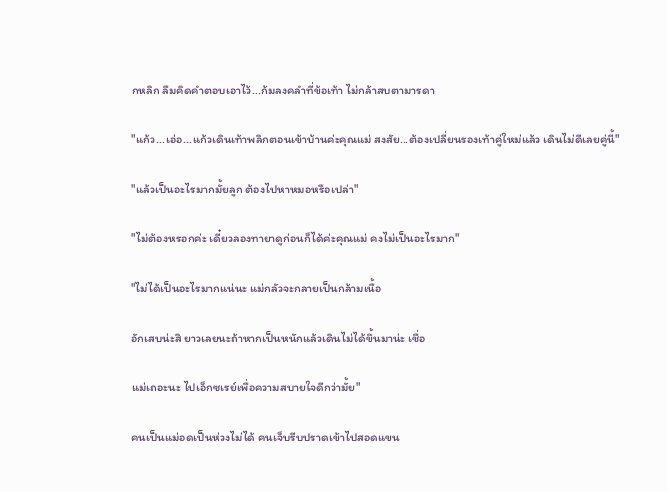กหลิก ลืมคิดคำตอบเอาไว้...ก้มลงคลำที่ข้อเท้า ไม่กล้าสบตามารดา

"แก้ว...เอ่อ...แก้วเดินเท้าพลิกตอนเข้าบ้านค่ะคุณแม่ สงสัย...ต้องเปลี่ยนรองเท้าคู่ใหม่แล้ว เดินไม่ดีเลยคู่นี้"

"แล้วเป็นอะไรมากมั้ยลูก ต้องไปหาหมอหรือเปล่า"

"ไม่ต้องหรอกค่ะ เดี๋ยวลองทายาดูก่อนก็ได้ค่ะคุณแม่ คงไม่เป็นอะไรมาก"

"ไม่ได้เป็นอะไรมากแน่นะ แม่กลัวจะกลายเป็นกล้ามเนื้อ

อักเสบน่ะสิ ยาวเลยนะถ้าหากเป็นหนักแล้วเดินไม่ได้ขึ้นมาน่ะ เชื่อ

แม่เถอะนะ ไปเอ็กซเรย์เพื่อความสบายใจดีกว่ามั้ย"

คนเป็นแม่อดเป็นห่วงไม่ได้ คนเจ็บรีบปราดเข้าไปสอดแขน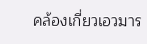คล้องเกี่ยวเอวมาร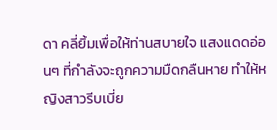ดา คลี่ยิ้มเพื่อให้ท่านสบายใจ แสงแดดอ่อนๆ ที่กำลังจะถูกความมืดกลืนหาย ทำให้หญิงสาวรีบเบี่ย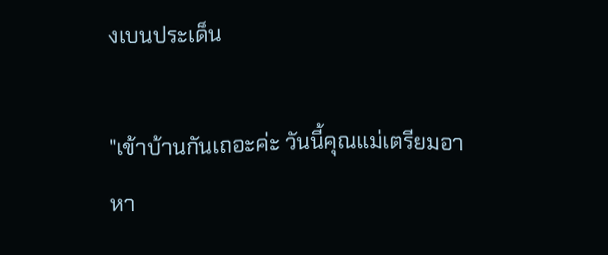งเบนประเด็น

"เข้าบ้านกันเถอะค่ะ วันนี้คุณแม่เตรียมอาหา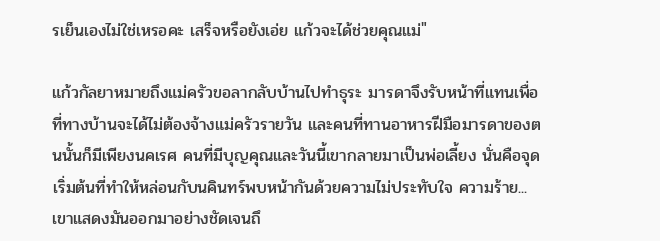รเย็นเองไม่ใช่เหรอคะ เสร็จหรือยังเอ่ย แก้วจะได้ช่วยคุณแม่"

แก้วกัลยาหมายถึงแม่ครัวขอลากลับบ้านไปทำธุระ มารดาจึงรับหน้าที่แทนเพื่อที่ทางบ้านจะได้ไม่ต้องจ้างแม่ครัวรายวัน และคนที่ทานอาหารฝีมือมารดาของตนนั้นก็มีเพียงนคเรศ คนที่มีบุญคุณและวันนี้เขากลายมาเป็นพ่อเลี้ยง นั่นคือจุดเริ่มต้นที่ทำให้หล่อนกับนคินทร์พบหน้ากันด้วยความไม่ประทับใจ ความร้าย...เขาแสดงมันออกมาอย่างชัดเจนถึ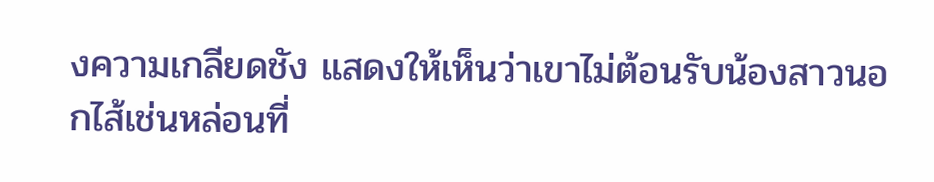งความเกลียดชัง แสดงให้เห็นว่าเขาไม่ต้อนรับน้องสาวนอกไส้เช่นหล่อนที่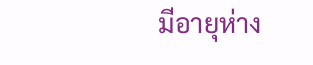มีอายุห่าง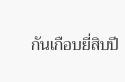กันเกือบยี่สิบปี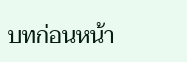บทก่อนหน้า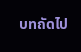บทถัดไป